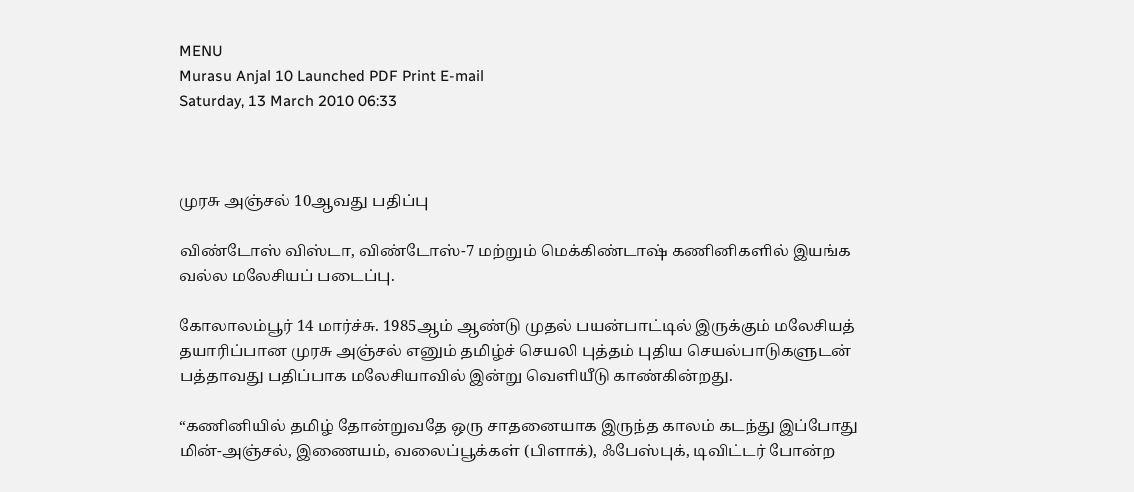MENU
Murasu Anjal 10 Launched PDF Print E-mail
Saturday, 13 March 2010 06:33



முரசு அஞ்சல் 10ஆவது பதிப்பு

விண்டோஸ் விஸ்டா, விண்டோஸ்-7 மற்றும் மெக்கிண்டாஷ் கணினிகளில் இயங்க வல்ல மலேசியப் படைப்பு.

கோலாலம்பூர் 14 மார்ச்சு. 1985ஆம் ஆண்டு முதல் பயன்பாட்டில் இருக்கும் மலேசியத் தயாரிப்பான முரசு அஞ்சல் எனும் தமிழ்ச் செயலி புத்தம் புதிய செயல்பாடுகளுடன் பத்தாவது பதிப்பாக மலேசியாவில் இன்று வெளியீடு காண்கின்றது.

“கணினியில் தமிழ் தோன்றுவதே ஒரு சாதனையாக இருந்த காலம் கடந்து இப்போது மின்-அஞ்சல், இணையம், வலைப்பூக்கள் (பிளாக்), ஃபேஸ்புக், டிவிட்டர் போன்ற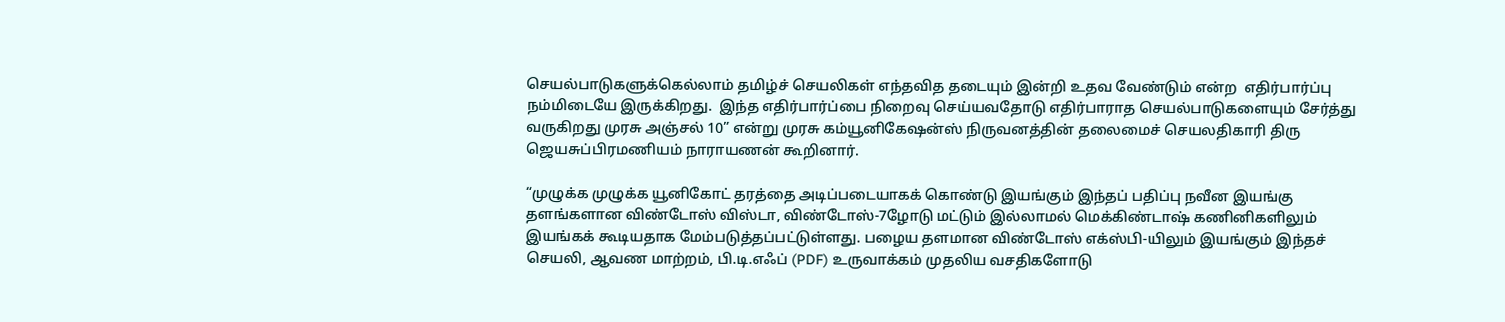செயல்பாடுகளுக்கெல்லாம் தமிழ்ச் செயலிகள் எந்தவித தடையும் இன்றி உதவ வேண்டும் என்ற  எதிர்பார்ப்பு நம்மிடையே இருக்கிறது.  இந்த எதிர்பார்ப்பை நிறைவு செய்யவதோடு எதிர்பாராத செயல்பாடுகளையும் சேர்த்து வருகிறது முரசு அஞ்சல் 10” என்று முரசு கம்யூனிகேஷன்ஸ் நிருவனத்தின் தலைமைச் செயலதிகாரி திரு ஜெயசுப்பிரமணியம் நாராயணன் கூறினார்.

“முழுக்க முழுக்க யூனிகோட் தரத்தை அடிப்படையாகக் கொண்டு இயங்கும் இந்தப் பதிப்பு நவீன இயங்கு தளங்களான விண்டோஸ் விஸ்டா, விண்டோஸ்-7ழோடு மட்டும் இல்லாமல் மெக்கிண்டாஷ் கணினிகளிலும் இயங்கக் கூடியதாக மேம்படுத்தப்பட்டுள்ளது. பழைய தளமான விண்டோஸ் எக்ஸ்பி-யிலும் இயங்கும் இந்தச் செயலி, ஆவண மாற்றம், பி.டி.எஃப் (PDF) உருவாக்கம் முதலிய வசதிகளோடு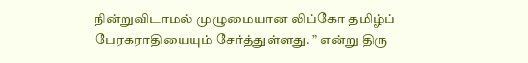நின்றுவிடாமல் முழுமையான லிப்கோ தமிழ்ப் பேரகராதியையும் சேர்த்துள்ளது. ” என்று திரு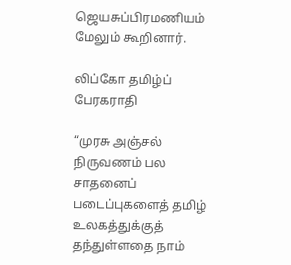ஜெயசுப்பிரமணியம் மேலும் கூறினார்.

லிப்கோ தமிழ்ப் பேரகராதி

“முரசு அஞ்சல் நிருவணம் பல சாதனைப் படைப்புகளைத் தமிழ் உலகத்துக்குத் தந்துள்ளதை நாம்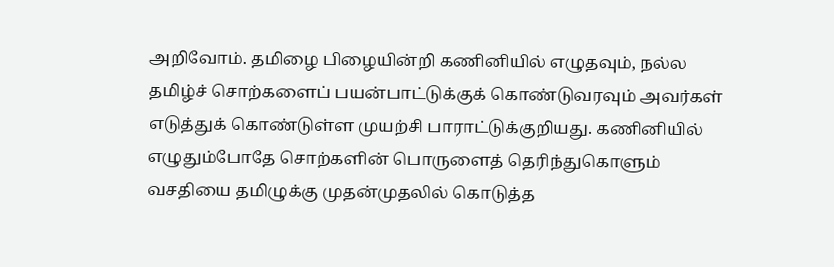அறிவோம். தமிழை பிழையின்றி கணினியில் எழுதவும், நல்ல தமிழ்ச் சொற்களைப் பயன்பாட்டுக்குக் கொண்டுவரவும் அவர்கள் எடுத்துக் கொண்டுள்ள முயற்சி பாராட்டுக்குறியது. கணினியில் எழுதும்போதே சொற்களின் பொருளைத் தெரிந்துகொளும் வசதியை தமிழுக்கு முதன்முதலில் கொடுத்த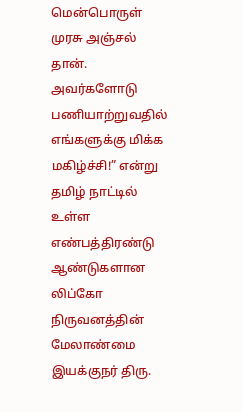மென்பொருள் முரசு அஞ்சல் தான். அவர்களோடு பணியாற்றுவதில் எங்களுக்கு மிக்க மகிழ்ச்சி!” என்று தமிழ் நாட்டில் உள்ள எண்பத்திரண்டு ஆண்டுகளான லிப்கோ நிருவனத்தின் மேலாண்மை இயக்குநர் திரு.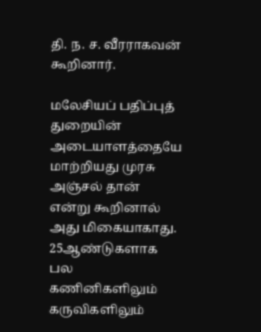தி. ந. ச. வீரராகவன்  கூறினார்.

மலேசியப் பதிப்புத் துறையின் அடையாளத்தையே மாற்றியது முரசு அஞ்சல் தான் என்று கூறினால் அது மிகையாகாது. 25ஆண்டுகளாக பல கணினிகளிலும் கருவிகளிலும்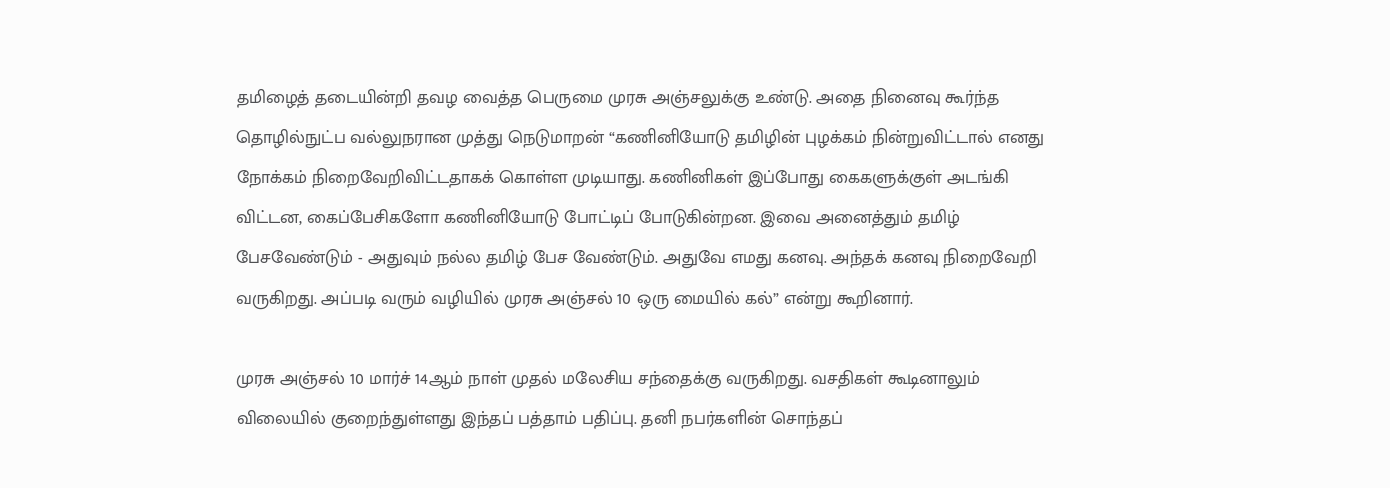தமிழைத் தடையின்றி தவழ வைத்த பெருமை முரசு அஞ்சலுக்கு உண்டு. அதை நினைவு கூர்ந்த தொழில்நுட்ப வல்லுநரான முத்து நெடுமாறன் “கணினியோடு தமிழின் புழக்கம் நின்றுவிட்டால் எனது நோக்கம் நிறைவேறிவிட்டதாகக் கொள்ள முடியாது. கணினிகள் இப்போது கைகளுக்குள் அடங்கி விட்டன, கைப்பேசிகளோ கணினியோடு போட்டிப் போடுகின்றன. இவை அனைத்தும் தமிழ் பேசவேண்டும் - அதுவும் நல்ல தமிழ் பேச வேண்டும். அதுவே எமது கனவு. அந்தக் கனவு நிறைவேறி வருகிறது. அப்படி வரும் வழியில் முரசு அஞ்சல் 10 ஒரு மையில் கல்” என்று கூறினார்.

முரசு அஞ்சல் 10 மார்ச் 14ஆம் நாள் முதல் மலேசிய சந்தைக்கு வருகிறது. வசதிகள் கூடினாலும் விலையில் குறைந்துள்ளது இந்தப் பத்தாம் பதிப்பு. தனி நபர்களின் சொந்தப்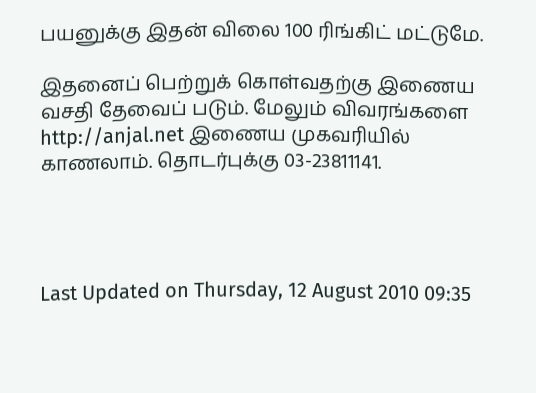பயனுக்கு இதன் விலை 100 ரிங்கிட் மட்டுமே.

இதனைப் பெற்றுக் கொள்வதற்கு இணைய வசதி தேவைப் படும். மேலும் விவரங்களை http://anjal.net இணைய முகவரியில் காணலாம். தொடர்புக்கு 03-23811141.




Last Updated on Thursday, 12 August 2010 09:35